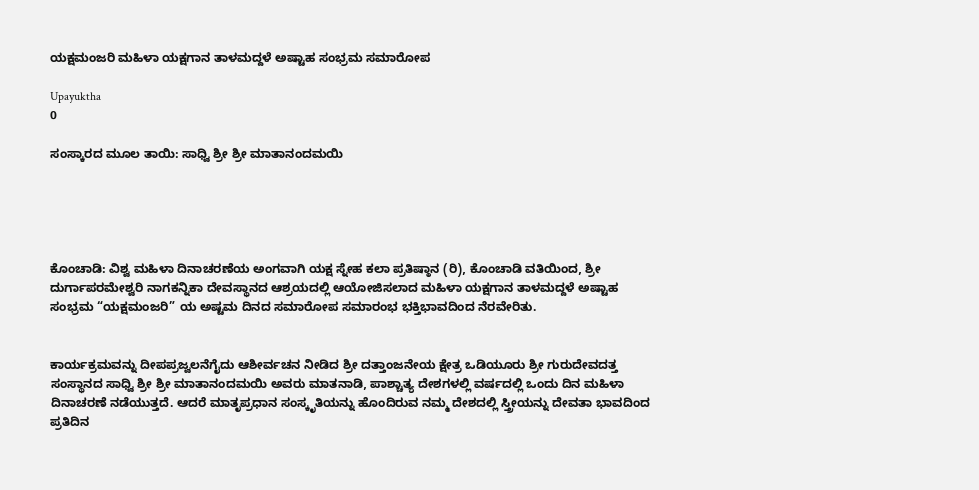ಯಕ್ಷಮಂಜರಿ ಮಹಿಳಾ ಯಕ್ಷಗಾನ ತಾಳಮದ್ದಳೆ ಅಷ್ಟಾಹ ಸಂಭ್ರಮ ಸಮಾರೋಪ

Upayuktha
0

ಸಂಸ್ಕಾರದ ಮೂಲ ತಾಯಿ: ಸಾಧ್ವಿ ಶ್ರೀ ಶ್ರೀ ಮಾತಾನಂದಮಯಿ





ಕೊಂಚಾಡಿ: ವಿಶ್ವ ಮಹಿಳಾ ದಿನಾಚರಣೆಯ ಅಂಗವಾಗಿ ಯಕ್ಷ ಸ್ನೇಹ ಕಲಾ ಪ್ರತಿಷ್ಠಾನ (ರಿ), ಕೊಂಚಾಡಿ ವತಿಯಿಂದ, ಶ್ರೀ ದುರ್ಗಾಪರಮೇಶ್ವರಿ ನಾಗಕನ್ನಿಕಾ ದೇವಸ್ಥಾನದ ಆಶ್ರಯದಲ್ಲಿ ಆಯೋಜಿಸಲಾದ ಮಹಿಳಾ ಯಕ್ಷಗಾನ ತಾಳಮದ್ದಳೆ ಅಷ್ಟಾಹ ಸಂಭ್ರಮ “ಯಕ್ಷಮಂಜರಿ” ಯ ಅಷ್ಟಮ ದಿನದ ಸಮಾರೋಪ ಸಮಾರಂಭ ಭಕ್ತಿಭಾವದಿಂದ ನೆರವೇರಿತು.


ಕಾರ್ಯಕ್ರಮವನ್ನು ದೀಪಪ್ರಜ್ವಲನೆಗೈದು ಆಶೀರ್ವಚನ ನೀಡಿದ ಶ್ರೀ ದತ್ತಾಂಜನೇಯ ಕ್ಷೇತ್ರ ಒಡಿಯೂರು ಶ್ರೀ ಗುರುದೇವದತ್ತ ಸಂಸ್ಥಾನದ ಸಾಧ್ವಿ ಶ್ರೀ ಶ್ರೀ ಮಾತಾನಂದಮಯಿ ಅವರು ಮಾತನಾಡಿ, ಪಾಶ್ಚಾತ್ಯ ದೇಶಗಳಲ್ಲಿ ವರ್ಷದಲ್ಲಿ ಒಂದು ದಿನ ಮಹಿಳಾ ದಿನಾಚರಣೆ ನಡೆಯುತ್ತದೆ. ಆದರೆ ಮಾತೃಪ್ರಧಾನ ಸಂಸ್ಕೃತಿಯನ್ನು ಹೊಂದಿರುವ ನಮ್ಮ ದೇಶದಲ್ಲಿ ಸ್ತ್ರೀಯನ್ನು ದೇವತಾ ಭಾವದಿಂದ ಪ್ರತಿದಿನ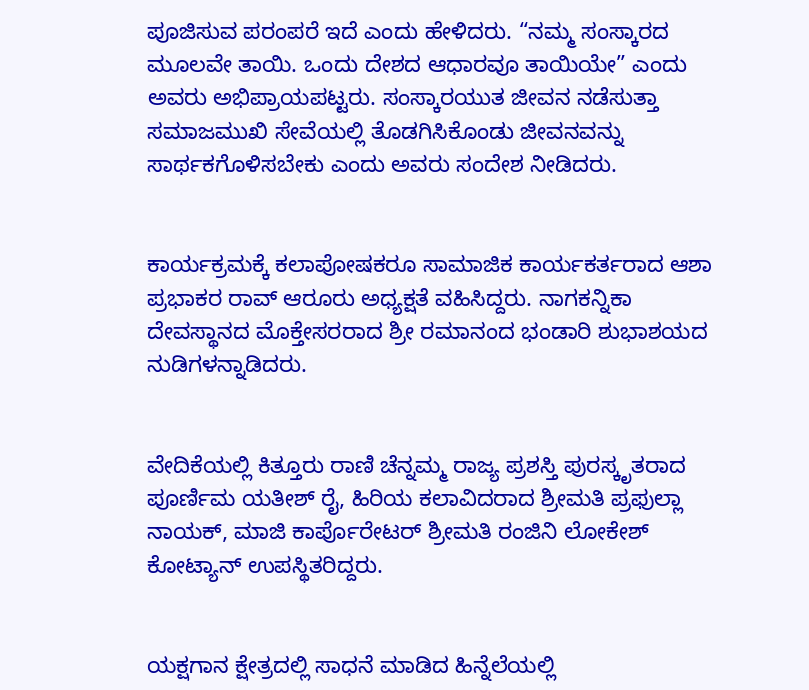ಪೂಜಿಸುವ ಪರಂಪರೆ ಇದೆ ಎಂದು ಹೇಳಿದರು. “ನಮ್ಮ ಸಂಸ್ಕಾರದ ಮೂಲವೇ ತಾಯಿ. ಒಂದು ದೇಶದ ಆಧಾರವೂ ತಾಯಿಯೇ” ಎಂದು ಅವರು ಅಭಿಪ್ರಾಯಪಟ್ಟರು. ಸಂಸ್ಕಾರಯುತ ಜೀವನ ನಡೆಸುತ್ತಾ ಸಮಾಜಮುಖಿ ಸೇವೆಯಲ್ಲಿ ತೊಡಗಿಸಿಕೊಂಡು ಜೀವನವನ್ನು ಸಾರ್ಥಕಗೊಳಿಸಬೇಕು ಎಂದು ಅವರು ಸಂದೇಶ ನೀಡಿದರು.


ಕಾರ್ಯಕ್ರಮಕ್ಕೆ ಕಲಾಪೋಷಕರೂ ಸಾಮಾಜಿಕ ಕಾರ್ಯಕರ್ತರಾದ ಆಶಾ ಪ್ರಭಾಕರ ರಾವ್ ಆರೂರು ಅಧ್ಯಕ್ಷತೆ ವಹಿಸಿದ್ದರು. ನಾಗಕನ್ನಿಕಾ ದೇವಸ್ಥಾನದ ಮೊಕ್ತೇಸರರಾದ ಶ್ರೀ ರಮಾನಂದ ಭಂಡಾರಿ ಶುಭಾಶಯದ ನುಡಿಗಳನ್ನಾಡಿದರು.


ವೇದಿಕೆಯಲ್ಲಿ ಕಿತ್ತೂರು ರಾಣಿ ಚೆನ್ನಮ್ಮ ರಾಜ್ಯ ಪ್ರಶಸ್ತಿ ಪುರಸ್ಕೃತರಾದ ಪೂರ್ಣಿಮ ಯತೀಶ್ ರೈ, ಹಿರಿಯ ಕಲಾವಿದರಾದ ಶ್ರೀಮತಿ ಪ್ರಫುಲ್ಲಾ ನಾಯಕ್, ಮಾಜಿ ಕಾರ್ಪೊರೇಟರ್ ಶ್ರೀಮತಿ ರಂಜಿನಿ ಲೋಕೇಶ್ ಕೋಟ್ಯಾನ್ ಉಪಸ್ಥಿತರಿದ್ದರು.


ಯಕ್ಷಗಾನ ಕ್ಷೇತ್ರದಲ್ಲಿ ಸಾಧನೆ ಮಾಡಿದ ಹಿನ್ನೆಲೆಯಲ್ಲಿ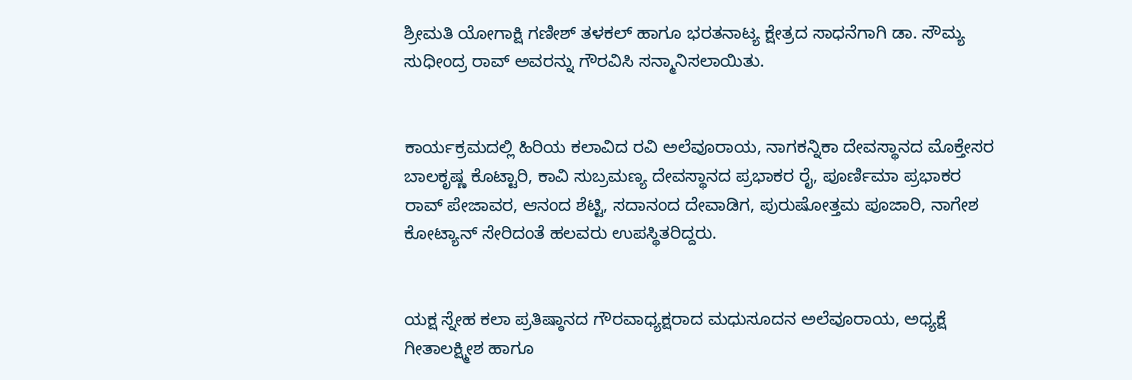ಶ್ರೀಮತಿ ಯೋಗಾಕ್ಷಿ ಗಣೀಶ್ ತಳಕಲ್ ಹಾಗೂ ಭರತನಾಟ್ಯ ಕ್ಷೇತ್ರದ ಸಾಧನೆಗಾಗಿ ಡಾ. ಸೌಮ್ಯ ಸುಧೀಂದ್ರ ರಾವ್ ಅವರನ್ನು ಗೌರವಿಸಿ ಸನ್ಮಾನಿಸಲಾಯಿತು.


ಕಾರ್ಯಕ್ರಮದಲ್ಲಿ ಹಿರಿಯ ಕಲಾವಿದ ರವಿ ಅಲೆವೂರಾಯ, ನಾಗಕನ್ನಿಕಾ ದೇವಸ್ಥಾನದ ಮೊಕ್ತೇಸರ ಬಾಲಕೃಷ್ಣ ಕೊಟ್ಟಾರಿ, ಕಾವಿ ಸುಬ್ರಮಣ್ಯ ದೇವಸ್ಥಾನದ ಪ್ರಭಾಕರ ರೈ, ಪೂರ್ಣಿಮಾ ಪ್ರಭಾಕರ ರಾವ್ ಪೇಜಾವರ, ಆನಂದ ಶೆಟ್ಟಿ, ಸದಾನಂದ ದೇವಾಡಿಗ, ಪುರುಷೋತ್ತಮ ಪೂಜಾರಿ, ನಾಗೇಶ ಕೋಟ್ಯಾನ್ ಸೇರಿದಂತೆ ಹಲವರು ಉಪಸ್ಥಿತರಿದ್ದರು.


ಯಕ್ಷ ಸ್ನೇಹ ಕಲಾ ಪ್ರತಿಷ್ಠಾನದ ಗೌರವಾಧ್ಯಕ್ಷರಾದ ಮಧುಸೂದನ ಅಲೆವೂರಾಯ, ಅಧ್ಯಕ್ಷೆ ಗೀತಾಲಕ್ಷ್ಮೀಶ ಹಾಗೂ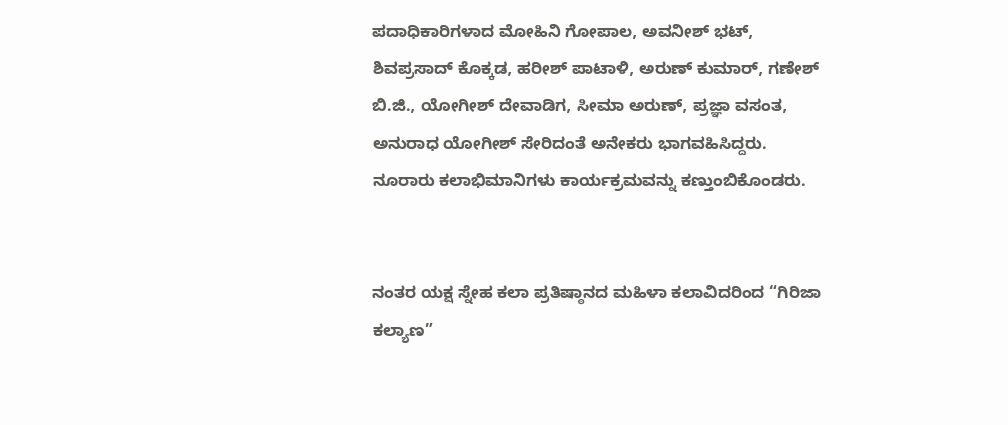ಪದಾಧಿಕಾರಿಗಳಾದ ಮೋಹಿನಿ ಗೋಪಾಲ, ಅವನೀಶ್ ಭಟ್, ಶಿವಪ್ರಸಾದ್ ಕೊಕ್ಕಡ, ಹರೀಶ್ ಪಾಟಾಳಿ, ಅರುಣ್ ಕುಮಾರ್, ಗಣೇಶ್ ಬಿ.ಜಿ., ಯೋಗೀಶ್ ದೇವಾಡಿಗ, ಸೀಮಾ ಅರುಣ್, ಪ್ರಜ್ಞಾ ವಸಂತ, ಅನುರಾಧ ಯೋಗೀಶ್ ಸೇರಿದಂತೆ ಅನೇಕರು ಭಾಗವಹಿಸಿದ್ದರು. ನೂರಾರು ಕಲಾಭಿಮಾನಿಗಳು ಕಾರ್ಯಕ್ರಮವನ್ನು ಕಣ್ತುಂಬಿಕೊಂಡರು.


ನಂತರ ಯಕ್ಷ ಸ್ನೇಹ ಕಲಾ ಪ್ರತಿಷ್ಠಾನದ ಮಹಿಳಾ ಕಲಾವಿದರಿಂದ “ಗಿರಿಜಾ ಕಲ್ಯಾಣ”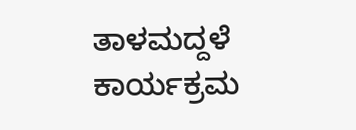ತಾಳಮದ್ದಳೆ ಕಾರ್ಯಕ್ರಮ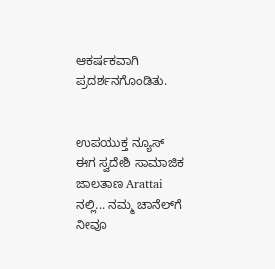ಆಕರ್ಷಕವಾಗಿ ಪ್ರದರ್ಶನಗೊಂಡಿತು.


ಉಪಯುಕ್ತ ನ್ಯೂಸ್ ಈಗ ಸ್ವದೇಶಿ ಸಾಮಾಜಿಕ ಜಾಲತಾಣ Arattai ನಲ್ಲಿ... ನಮ್ಮ ಚಾನೆಲ್‌ಗೆ ನೀವೂ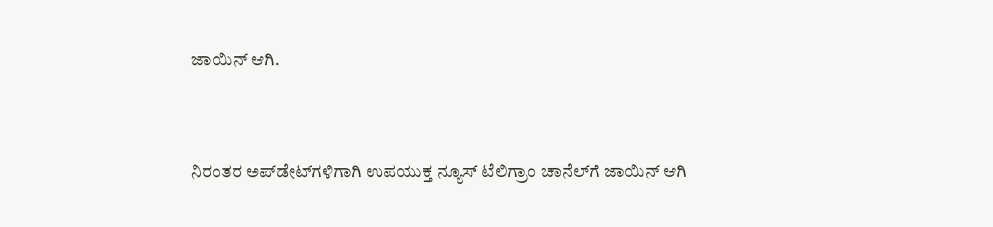ಜಾಯಿನ್ ಆಗಿ.


ನಿರಂತರ ಅಪ್‌ಡೇಟ್‌ಗಳಿಗಾಗಿ ಉಪಯುಕ್ತ ನ್ಯೂಸ್‌ ಟೆಲಿಗ್ರಾಂ ಚಾನೆಲ್‌ಗೆ ಜಾಯಿನ್‌ ಆಗಿ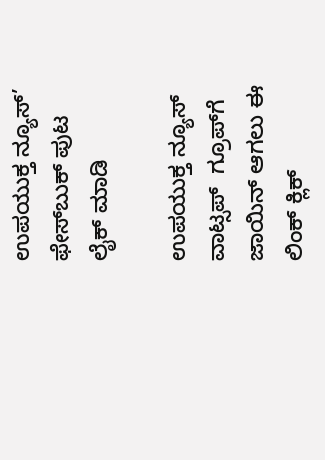ಉಪಯುಕ್ತ ನ್ಯೂಸ್‌’ ಫೇಸ್‌ಬುಕ್ ಪುಟ ಲೈಕ್ ಮಾಡಿ

ಉಪಯುಕ್ತ ನ್ಯೂಸ್‌ ವಾಟ್ಸಪ್‌  ಗ್ರೂಪ್‌ಗೆ ಜಾಯಿನ್ ಆಗಲು ಈ ಲಿಂಕ್ ಕ್ಲಿಕ್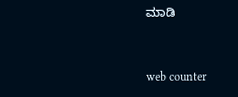ಮಾಡಿ


web counter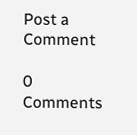Post a Comment

0 Comments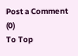Post a Comment (0)
To Top